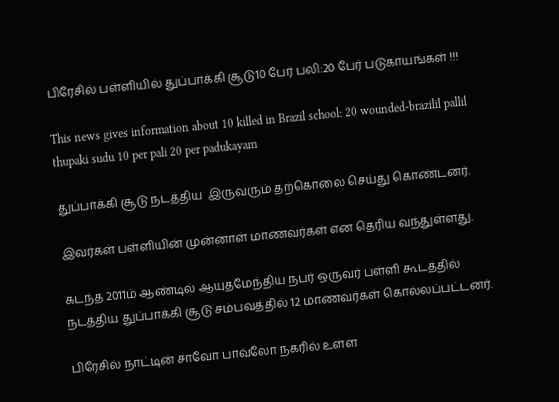பிரேசில் பள்ளியில் துப்பாக்கி சூடு10 பேர் பலி:20 பேர் படுகாயங்கள் !!!

This news gives information about 10 killed in Brazil school: 20 wounded-brazilil pallil thupaki sudu 10 per pali 20 per padukayam

துப்பாக்கி சூடு நடத்திய  இருவரும் தற்கொலை செய்து கொண்டனர்.

இவர்கள் பள்ளியின் முன்னாள் மாணவர்கள் என தெரிய வந்துள்ளது.

கடந்த 2011ம் ஆண்டில் ஆயுதமேந்திய நபர் ஒருவர் பள்ளி கூடத்தில் நடத்திய துப்பாக்கி சூடு சம்பவத்தில் 12 மாணவர்கள் கொல்லப்பட்டனர்.

பிரேசில் நாட்டின் சாவோ பாவ்லோ நகரில் உள்ள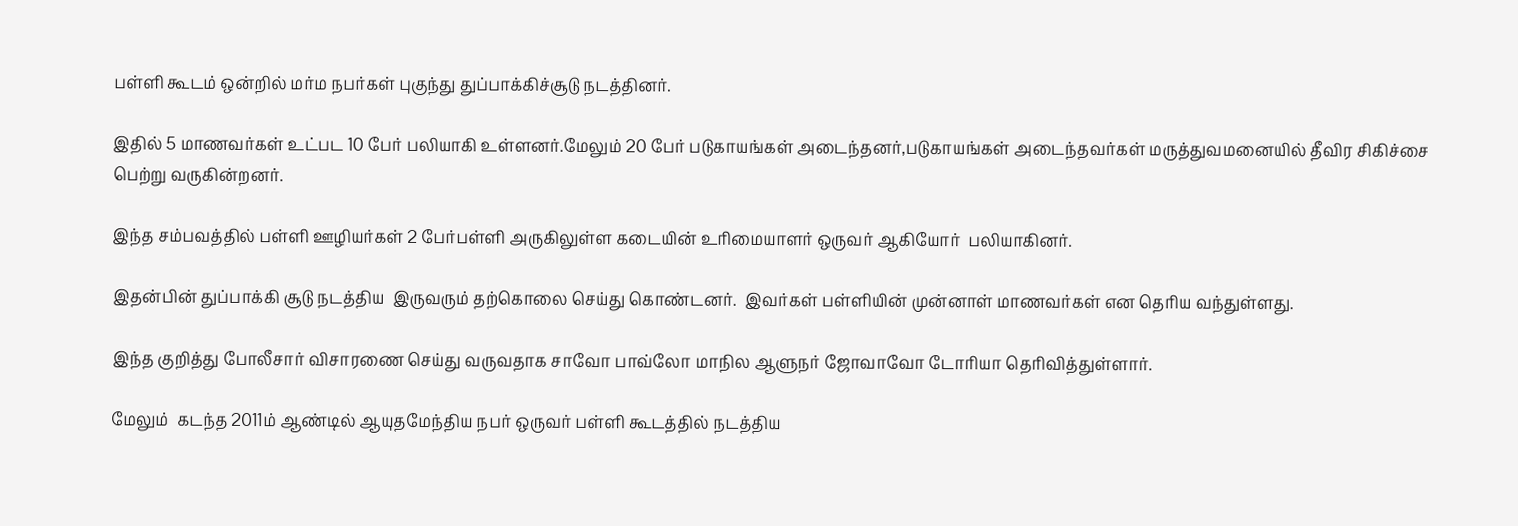பள்ளி கூடம் ஒன்றில் மர்ம நபர்கள் புகுந்து துப்பாக்கிச்சூடு நடத்தினர்.

இதில் 5 மாணவர்கள் உட்பட 10 பேர் பலியாகி உள்ளனர்.மேலும் 20 பேர் படுகாயங்கள் அடைந்தனர்,படுகாயங்கள் அடைந்தவர்கள் மருத்துவமனையில் தீவிர சிகிச்சை பெற்று வருகின்றனர்.

இந்த சம்பவத்தில் பள்ளி ஊழியர்கள் 2 பேர்பள்ளி அருகிலுள்ள கடையின் உரிமையாளர் ஒருவர் ஆகியோர்  பலியாகினர்.

இதன்பின் துப்பாக்கி சூடு நடத்திய  இருவரும் தற்கொலை செய்து கொண்டனர்.  இவர்கள் பள்ளியின் முன்னாள் மாணவர்கள் என தெரிய வந்துள்ளது.

இந்த குறித்து போலீசார் விசாரணை செய்து வருவதாக சாவோ பாவ்லோ மாநில ஆளுநர் ஜோவாவோ டோரியா தெரிவித்துள்ளார்.

மேலும்  கடந்த 2011ம் ஆண்டில் ஆயுதமேந்திய நபர் ஒருவர் பள்ளி கூடத்தில் நடத்திய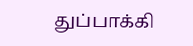துப்பாக்கி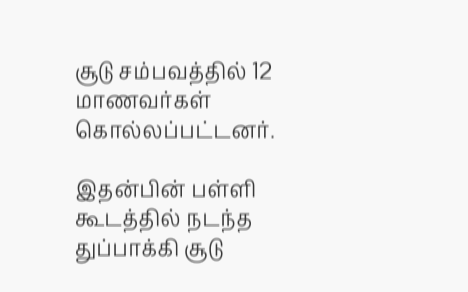சூடு சம்பவத்தில் 12 மாணவர்கள் கொல்லப்பட்டனர்.

இதன்பின் பள்ளி கூடத்தில் நடந்த  துப்பாக்கி சூடு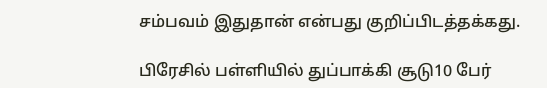சம்பவம் இதுதான் என்பது குறிப்பிடத்தக்கது.

பிரேசில் பள்ளியில் துப்பாக்கி சூடு10 பேர்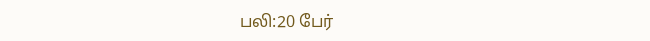பலி:20 பேர்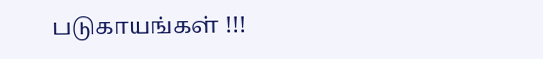படுகாயங்கள் !!!